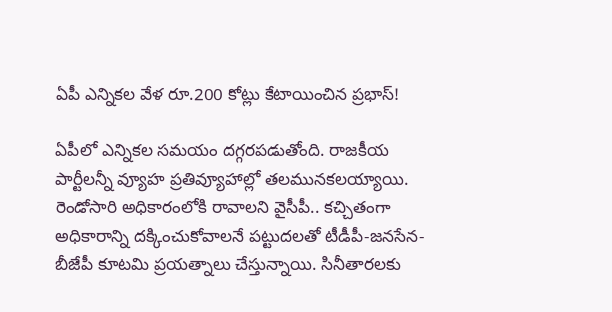ఏపీ ఎన్నికల వేళ రూ.200 కోట్లు కేటాయించిన ప్రభాస్!

ఏపీలో ఎన్నికల సమయం దగ్గరపడుతోంది. రాజకీయ పార్టీలన్నీ వ్యూహ ప్రతివ్యూహాల్లో తలమునకలయ్యాయి. రెండోసారి అధికారంలోకి రావాలని వైసీపీ.. కచ్చితంగా అధికారాన్ని దక్కించుకోవాలనే పట్టుదలతో టీడీపీ-జనసేన-బీజేపీ కూటమి ప్రయత్నాలు చేస్తున్నాయి. సినీతారలకు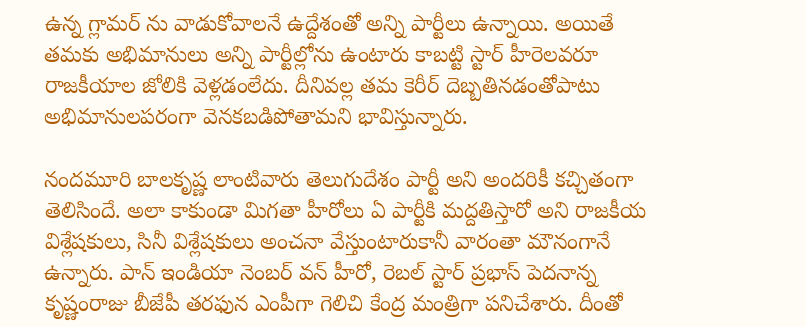ఉన్న గ్లామర్ ను వాడుకోవాలనే ఉద్దేశంతో అన్ని పార్టీలు ఉన్నాయి. అయితే తమకు అభిమానులు అన్ని పార్టీల్లోను ఉంటారు కాబట్టి స్టార్ హీరెలవరూ రాజకీయాల జోలికి వెళ్లడంలేదు. దీనివల్ల తమ కెరీర్ దెబ్బతినడంతోపాటు అభిమానులపరంగా వెనకబడిపోతామని భావిస్తున్నారు.

నందమూరి బాలకృష్ణ లాంటివారు తెలుగుదేశం పార్టీ అని అందరికీ కచ్చితంగా తెలిసిందే. అలా కాకుండా మిగతా హీరోలు ఏ పార్టీకి మద్దతిస్తారో అని రాజకీయ విశ్లేషకులు, సినీ విశ్లేషకులు అంచనా వేస్తుంటారుకానీ వారంతా మౌనంగానే ఉన్నారు. పాన్ ఇండియా నెంబర్ వన్ హీరో, రెబల్ స్టార్ ప్రభాస్ పెదనాన్న కృష్ణంరాజు బీజేపీ తరఫున ఎంపీగా గెలిచి కేంద్ర మంత్రిగా పనిచేశారు. దీంతో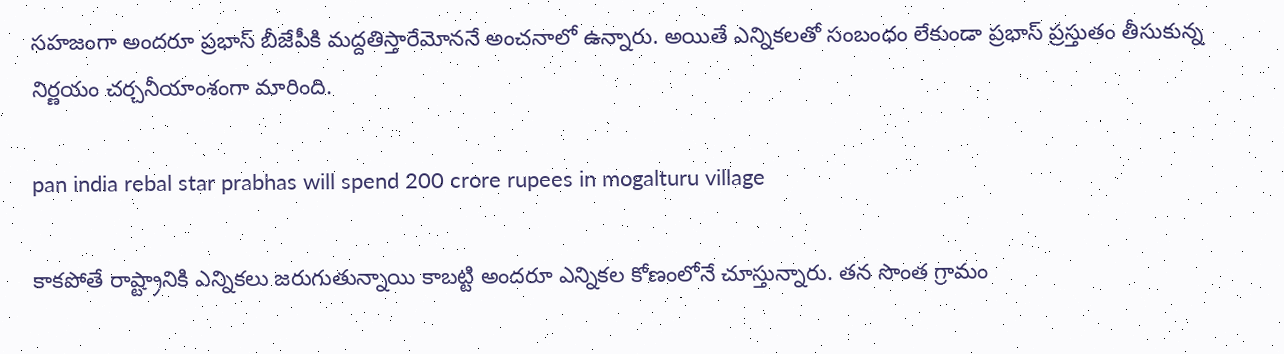సహజంగా అందరూ ప్రభాస్ బీజేపీకి మద్దతిస్తారేమోననే అంచనాలో ఉన్నారు. అయితే ఎన్నికలతో సంబంధం లేకుండా ప్రభాస్ ప్రస్తుతం తీసుకున్న నిర్ణయం చర్చనీయాంశంగా మారింది.

pan india rebal star prabhas will spend 200 crore rupees in mogalturu village

కాకపోతే రాష్ట్రానికి ఎన్నికలు జరుగుతున్నాయి కాబట్టి అందరూ ఎన్నికల కోణంలోనే చూస్తున్నారు. తన సొంత గ్రామం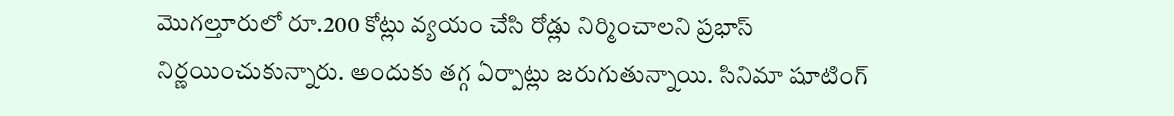మొగల్తూరులో రూ.200 కోట్లు వ్యయం చేసి రోడ్లు నిర్మించాలని ప్రభాస్ నిర్ణయించుకున్నారు. అందుకు తగ్గ ఏర్పాట్లు జరుగుతున్నాయి. సినిమా షూటింగ్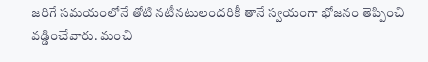జరిగే సమయంలోనే తోటి నటీనటులందరికీ తానే స్వయంగా భోజనం తెప్పించి వడ్డించేవారు. మంచి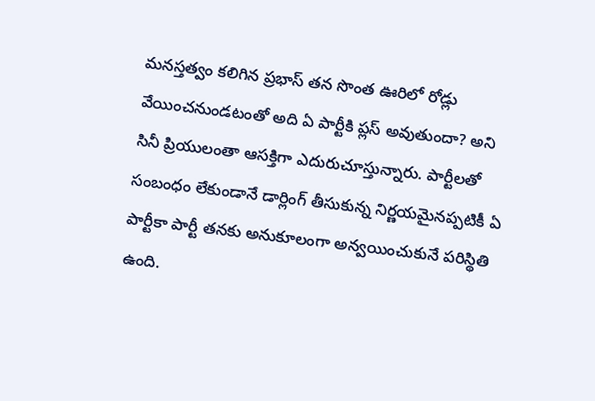మనస్తత్వం కలిగిన ప్రభాస్ తన సొంత ఊరిలో రోడ్లు వేయించనుండటంతో అది ఏ పార్టీకి ప్లస్ అవుతుందా? అని సినీ ప్రియులంతా ఆసక్తిగా ఎదురుచూస్తున్నారు. పార్టీలతో సంబంధం లేకుండానే డార్లింగ్ తీసుకున్న నిర్ణయమైనప్పటికీ ఏ పార్టీకా పార్టీ తనకు అనుకూలంగా అన్వయించుకునే పరిస్థితి ఉంది.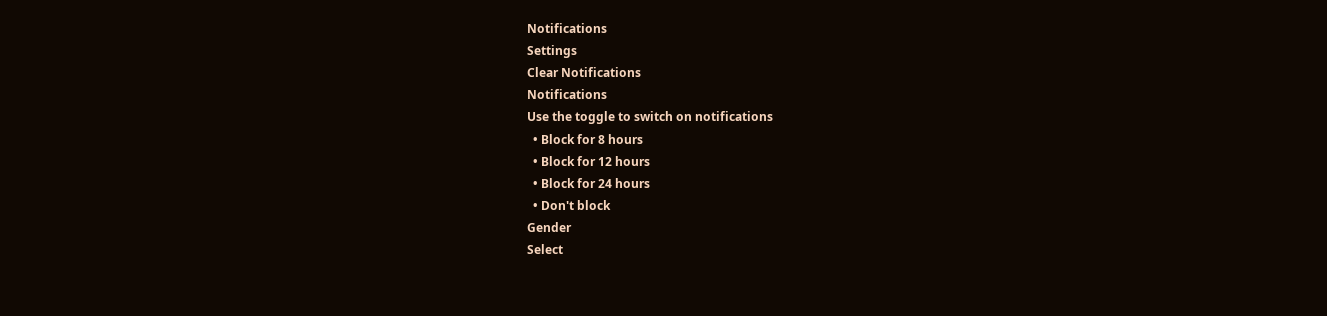Notifications
Settings
Clear Notifications
Notifications
Use the toggle to switch on notifications
  • Block for 8 hours
  • Block for 12 hours
  • Block for 24 hours
  • Don't block
Gender
Select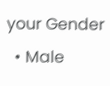your Gender
  • Male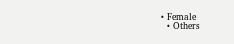• Female
  • Others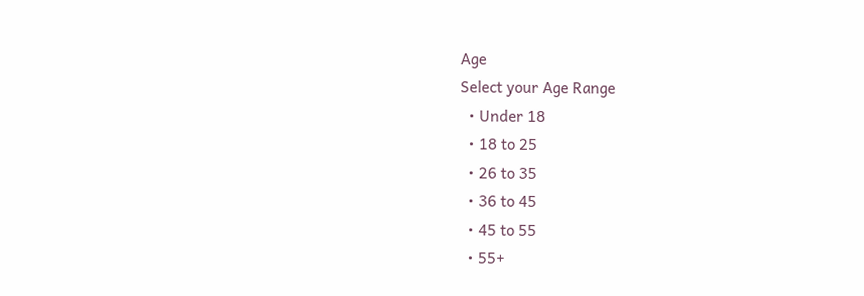Age
Select your Age Range
  • Under 18
  • 18 to 25
  • 26 to 35
  • 36 to 45
  • 45 to 55
  • 55+